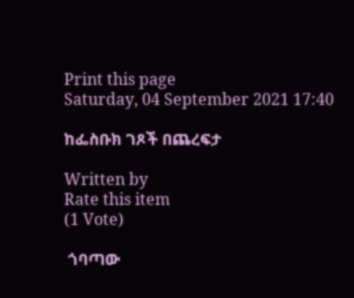Print this page
Saturday, 04 September 2021 17:40

ከፌስቡክ ገጾች በጨረፍታ

Written by
Rate this item
(1 Vote)

 ጎባጣው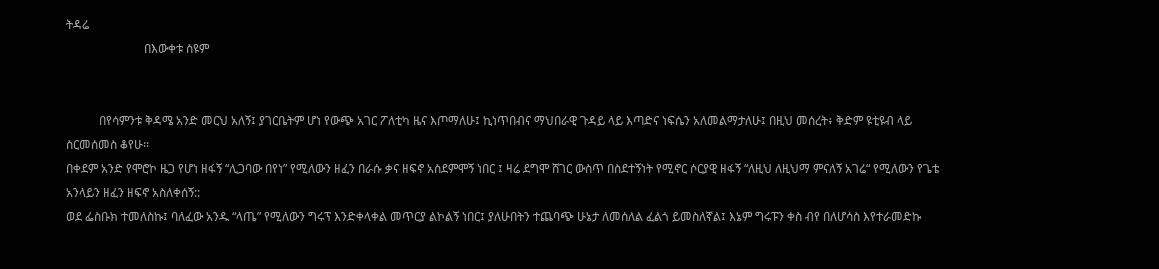ትዳሬ
                          በእውቀቱ ስዩም


           በየሳምንቱ ቅዳሜ አንድ መርህ አለኝ፤ ያገርቤትም ሆነ የውጭ አገር ፖለቲካ ዜና እጦማለሁ፤ ኪነጥበብና ማህበራዊ ጉዳይ ላይ እጣድና ነፍሴን አለመልማታለሁ፤ በዚህ መሰረት፥ ቅድም ዩቲዩብ ላይ ስርመሰመስ ቆየሁ፡፡
በቀደም አንድ የሞሮኮ ዜጋ የሆነ ዘፋኝ “ሊጋባው በየነ” የሚለውን ዘፈን በራሱ ቃና ዘፍኖ አስደምሞኝ ነበር ፤ ዛሬ ደግሞ ሸገር ውስጥ በስደተኝነት የሚኖር ሶርያዊ ዘፋኝ “ለዚህ ለዚህማ ምናለኝ አገሬ“ የሚለውን የጌቴ አንላይን ዘፈን ዘፍኖ አስለቀሰኝ::
ወደ ፌስቡክ ተመለስኩ፤ ባለፈው አንዱ “ላጤ” የሚለውን ግሩፕ እንድቀላቀል መጥርያ ልኮልኝ ነበር፤ ያለሁበትን ተጨባጭ ሁኔታ ለመሰለል ፈልጎ ይመስለኛል፤ እኔም ግሩፑን ቀስ ብየ በለሆሳስ እየተራመድኩ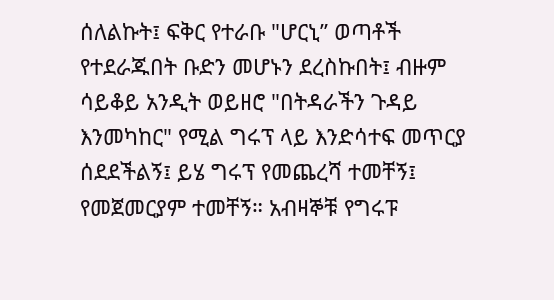ሰለልኩት፤ ፍቅር የተራቡ "ሆርኒ” ወጣቶች የተደራጁበት ቡድን መሆኑን ደረስኩበት፤ ብዙም ሳይቆይ አንዲት ወይዘሮ "በትዳራችን ጉዳይ እንመካከር" የሚል ግሩፕ ላይ እንድሳተፍ መጥርያ ሰደደችልኝ፤ ይሄ ግሩፕ የመጨረሻ ተመቸኝ፤ የመጀመርያም ተመቸኝ። አብዛኞቹ የግሩፑ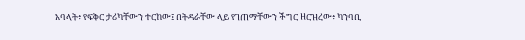አባላት፥ የፍቅር ታሪካቸውን ተርከው፤ በትዳራቸው ላይ የገጠማቸውን ችግር ዘርዝረው፥ ካንባቢ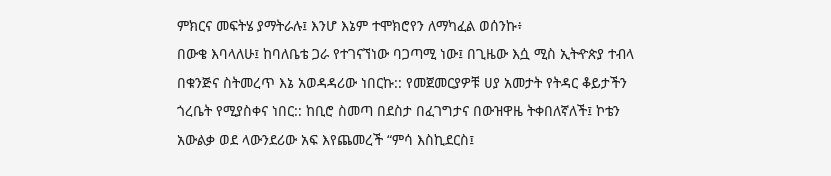ምክርና መፍትሄ ያማትራሉ፤ እንሆ እኔም ተሞክሮየን ለማካፈል ወሰንኩ፥
በውቄ እባላለሁ፤ ከባለቤቴ ጋራ የተገናኘነው ባጋጣሚ ነው፤ በጊዜው እሷ ሚስ ኢትዯጵያ ተብላ በቁንጅና ስትመረጥ እኔ አወዳዳሪው ነበርኩ:: የመጀመርያዎቹ ሀያ አመታት የትዳር ቆይታችን ጎረቤት የሚያስቀና ነበር:: ከቢሮ ስመጣ በደስታ በፈገግታና በውዝዋዜ ትቀበለኛለች፤ ኮቴን አውልቃ ወደ ላውንደሪው አፍ እየጨመረች “ምሳ እስኪደርስ፤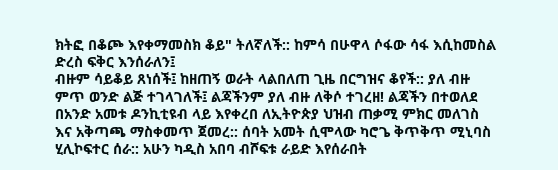ክትፎ በቆጮ እየቀማመስክ ቆይ" ትለኛለች:: ከምሳ በሁዋላ ሶፋው ሳፋ እሲከመስል ድረስ ፍቅር እንሰራለን፤
ብዙም ሳይቆይ ጸነሰች፤ ከዘጠኝ ወራት ላልበለጠ ጊዜ በርግዝና ቆየች:: ያለ ብዙ ምጥ ወንድ ልጅ ተገላገለች፤ ልጃችንም ያለ ብዙ ለቅሶ ተገረዘ! ልጃችን በተወለደ በአንድ አመቱ ዶንኪቲዩብ ላይ እየቀረበ ለኢትዮጵያ ህዝብ ጠቃሚ ምክር መለገስ እና አቅጣጫ ማስቀመጥ ጀመረ:: ሰባት አመት ሲሞላው ካሮጌ ቅጥቅጥ ሚኒባስ ሂሊኮፍተር ሰራ:: አሁን ካዲስ አበባ ብሾፍቱ ራይድ እየሰራበት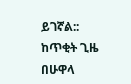ይገኛል::
ከጥቂት ጊዜ በሁዋላ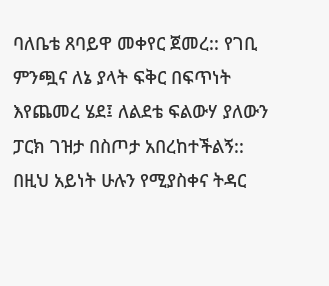ባለቤቴ ጸባይዋ መቀየር ጀመረ:: የገቢ ምንጯና ለኔ ያላት ፍቅር በፍጥነት እየጨመረ ሄደ፤ ለልደቴ ፍልውሃ ያለውን ፓርክ ገዝታ በስጦታ አበረከተችልኝ::
በዚህ አይነት ሁሉን የሚያስቀና ትዳር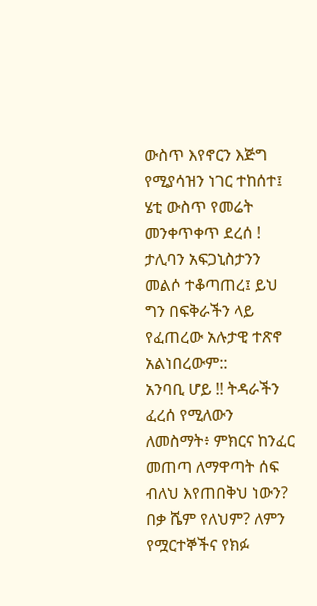ውስጥ እየኖርን እጅግ የሚያሳዝን ነገር ተከሰተ፤ ሄቲ ውስጥ የመሬት መንቀጥቀጥ ደረሰ ! ታሊባን አፍጋኒስታንን መልሶ ተቆጣጠረ፤ ይህ ግን በፍቅራችን ላይ የፈጠረው አሉታዊ ተጽኖ አልነበረውም::
አንባቢ ሆይ !! ትዳራችን ፈረሰ የሚለውን ለመስማት፥ ምክርና ከንፈር መጠጣ ለማዋጣት ሰፍ ብለህ እየጠበቅህ ነውን? በቃ ሼም የለህም? ለምን የሟርተኞችና የክፉ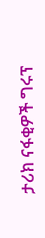ታሪክ ናፋቂዎች ግሩፕ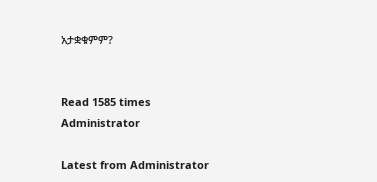አታቋቁምም?


Read 1585 times
Administrator

Latest from Administrator